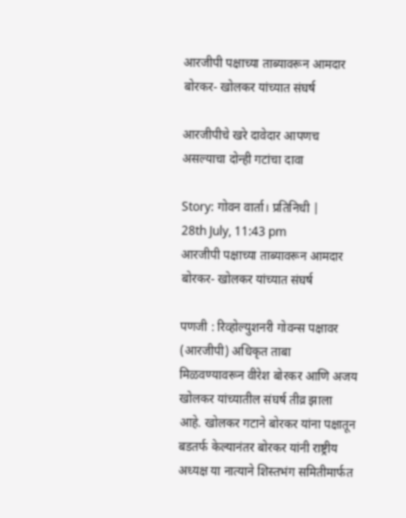आरजीपी पक्षाच्या ताब्यावरून आमदार बोरकर- खोलकर यांच्यात संघर्ष

आरजीपीचे खरे दावेदार आपणच असल्याचा दोन्ही गटांचा दावा

Story: गोवन वार्ता। प्रतिनिधी |
28th July, 11:43 pm
आरजीपी पक्षाच्या ताब्यावरून आमदार बोरकर- खोलकर यांच्यात संघर्ष

पणजी : रिव्होल्युशनरी गोवन्स पक्षावर (आरजीपी) अधिकृत ताबा मिळवण्यावरून वीरेश बोरकर आणि अजय खोलकर यांच्यातील संघर्ष तीव्र झाला आहे. खोलकर गटाने बोरकर यांना पक्षातून बडतर्फ केल्यानंतर बोरकर यांनी राष्ट्रीय अध्यक्ष या नात्याने शिस्तभंग समितीमार्फत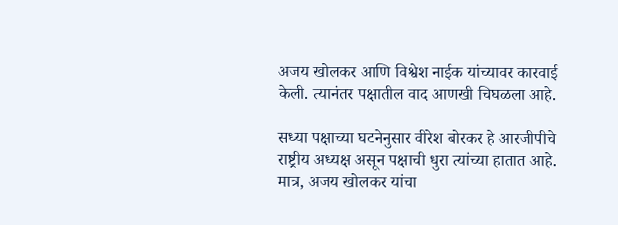अजय खोलकर आणि विश्वेश नाईक यांच्यावर कारवाई केली. त्यानंतर पक्षातील वाद आणखी चिघळला आहे.

सध्या पक्षाच्या घटनेनुसार वीरेश बोरकर हे आरजीपीचे राष्ट्रीय अध्यक्ष असून पक्षाची धुरा त्यांच्या हातात आहे. मात्र, अजय खोलकर यांचा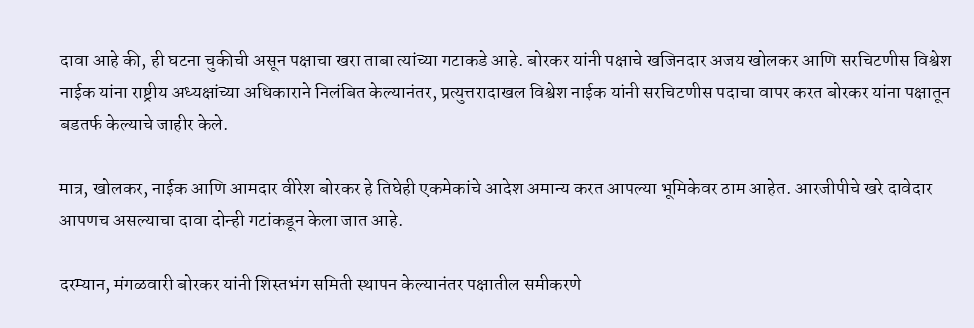दावा आहे की, ही घटना चुकीची असून पक्षाचा खरा ताबा त्यांच्या गटाकडे आहे. बोरकर यांनी पक्षाचे खजिनदार अजय खोलकर आणि सरचिटणीस विश्वेश नाईक यांना राष्ट्रीय अध्यक्षांच्या अधिकाराने निलंबित केल्यानंतर, प्रत्युत्तरादाखल विश्वेश नाईक यांनी सरचिटणीस पदाचा वापर करत बोरकर यांना पक्षातून बडतर्फ केल्याचे जाहीर केले.

मात्र, खोलकर, नाईक आणि आमदार वीरेश बोरकर हे तिघेही एकमेकांचे आदेश अमान्य करत आपल्या भूमिकेवर ठाम आहेत. आरजीपीचे खरे दावेदार आपणच असल्याचा दावा दोन्ही गटांकडून केला जात आहे.

दरम्यान, मंगळवारी बोरकर यांनी शिस्तभंग समिती स्थापन केल्यानंतर पक्षातील समीकरणे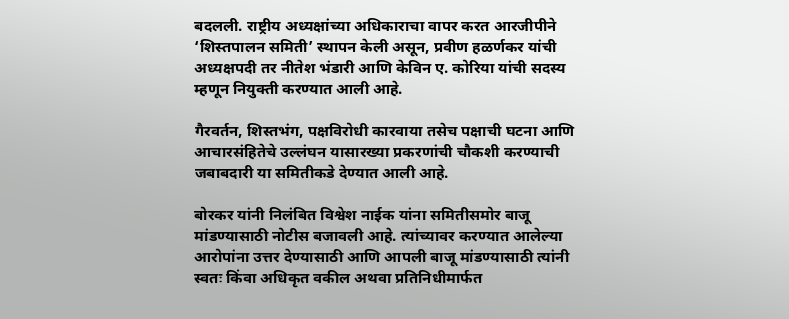बदलली. राष्ट्रीय अध्यक्षांच्या अधिकाराचा वापर करत आरजीपीने ‘शिस्तपालन समिती’ स्थापन केली असून, प्रवीण हळर्णकर यांची अध्यक्षपदी तर नीतेश भंडारी आणि केविन ए. कोरिया यांची सदस्य म्हणून नियुक्ती करण्यात आली आहे.

गैरवर्तन, शिस्तभंग, पक्षविरोधी कारवाया तसेच पक्षाची घटना आणि आचारसंहितेचे उल्लंघन यासारख्या प्रकरणांची चौकशी करण्याची जबाबदारी या समितीकडे देण्यात आली आहे.

बोरकर यांनी निलंबित विश्वेश नाईक यांना समितीसमोर बाजू मांडण्यासाठी नोटीस बजावली आहे. त्यांच्यावर करण्यात आलेल्या आरोपांना उत्तर देण्यासाठी आणि आपली बाजू मांडण्यासाठी त्यांनी स्वतः किंवा अधिकृत वकील अथवा प्रतिनिधीमार्फत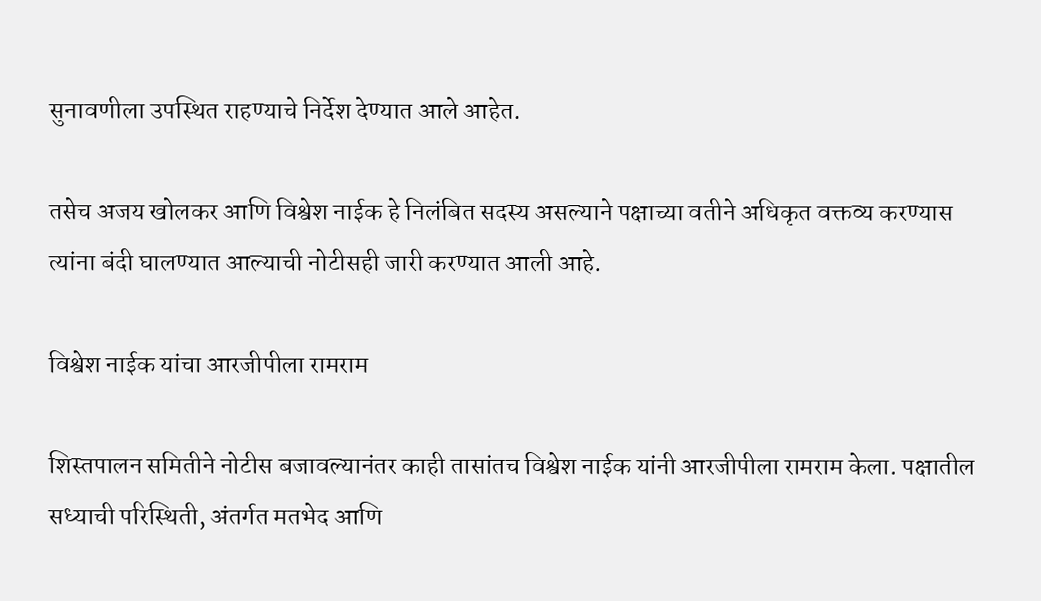सुनावणीला उपस्थित राहण्याचे निर्देश देण्यात आले आहेत.

तसेच अजय खोलकर आणि विश्वेश नाईक हे निलंबित सदस्य असल्याने पक्षाच्या वतीने अधिकृत वक्तव्य करण्यास त्यांना बंदी घालण्यात आल्याची नोटीसही जारी करण्यात आली आहे.

विश्वेश नाईक यांचा आरजीपीला रामराम

शिस्तपालन समितीने नोटीस बजावल्यानंतर काही तासांतच विश्वेश नाईक यांनी आरजीपीला रामराम केला. पक्षातील सध्याची परिस्थिती, अंतर्गत मतभेद आणि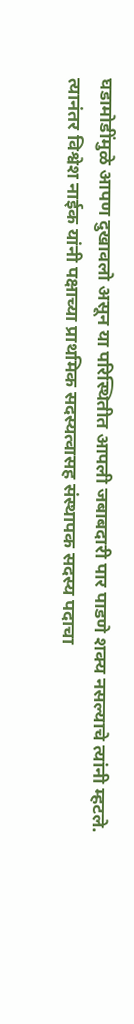घडामोडींमुळे आपण दुखावलो असून या परिस्थितीत आपली जबाबदारी पार पाडणे शक्य नसल्याचे त्यांनी म्हटले. त्यानंतर विश्वेश नाईक यांनी पक्षाच्या प्राथमिक सदस्यत्वासह संस्थापक सदस्य पदाचा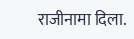राजीनामा दिला.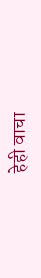हेही वाचा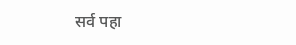सर्व पहा